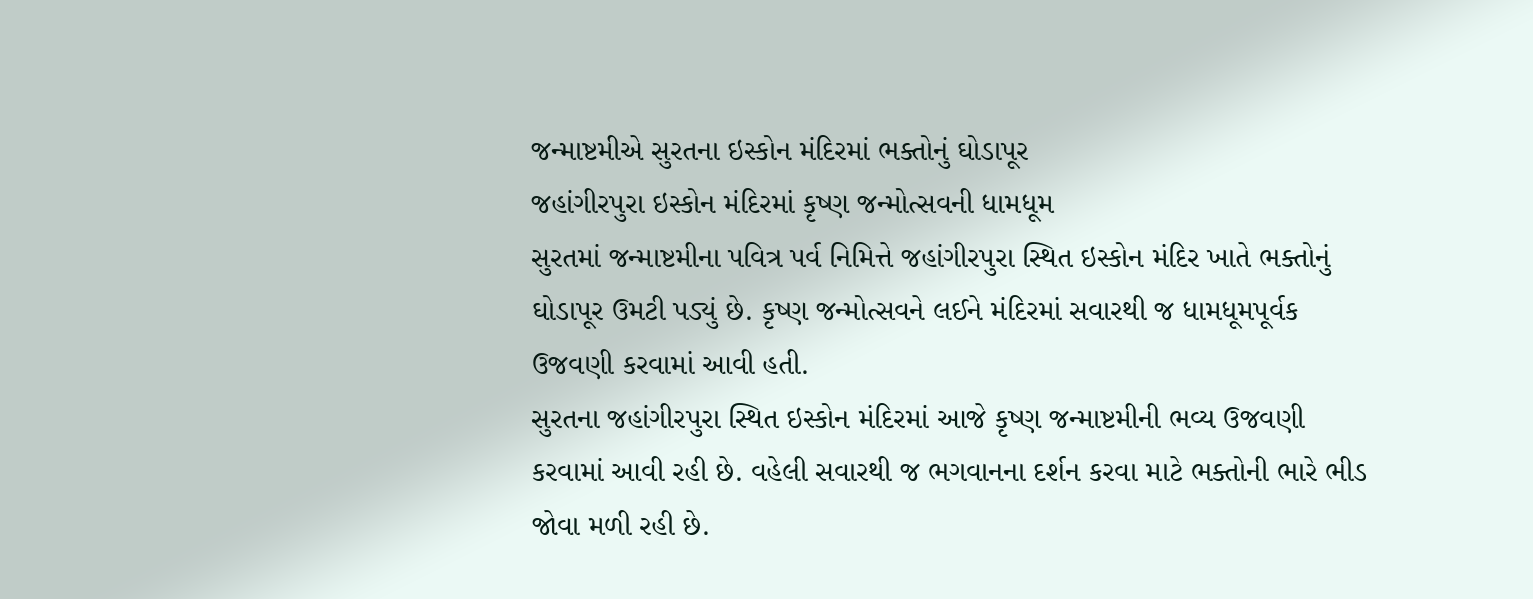જન્માષ્ટમીએ સુરતના ઇસ્કોન મંદિરમાં ભક્તોનું ઘોડાપૂર
જહાંગીરપુરા ઇસ્કોન મંદિરમાં કૃષ્ણ જન્મોત્સવની ધામધૂમ
સુરતમાં જન્માષ્ટમીના પવિત્ર પર્વ નિમિત્તે જહાંગીરપુરા સ્થિત ઇસ્કોન મંદિર ખાતે ભક્તોનું ઘોડાપૂર ઉમટી પડ્યું છે. કૃષ્ણ જન્મોત્સવને લઈને મંદિરમાં સવારથી જ ધામધૂમપૂર્વક ઉજવણી કરવામાં આવી હતી.
સુરતના જહાંગીરપુરા સ્થિત ઇસ્કોન મંદિરમાં આજે કૃષ્ણ જન્માષ્ટમીની ભવ્ય ઉજવણી કરવામાં આવી રહી છે. વહેલી સવારથી જ ભગવાનના દર્શન કરવા માટે ભક્તોની ભારે ભીડ જોવા મળી રહી છે.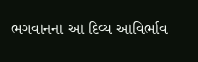ભગવાનના આ દિવ્ય આવિર્ભાવ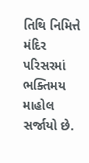તિથિ નિમિત્તે મંદિર પરિસરમાં ભક્તિમય માહોલ સર્જાયો છે.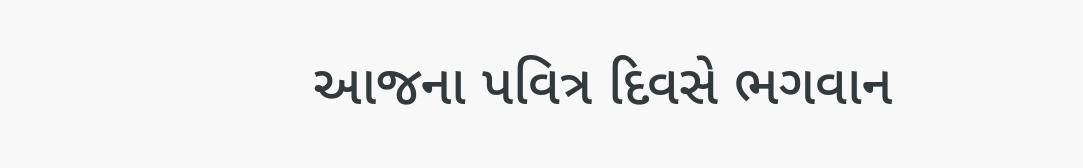આજના પવિત્ર દિવસે ભગવાન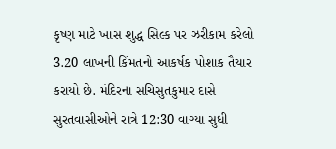કૃષ્ણ માટે ખાસ શુદ્ધ સિલ્ક પર ઝરીકામ કરેલો 3.20 લાખની કિંમતનો આકર્ષક પોશાક તૈયાર કરાયો છે. મંદિરના સચિસુતકુમાર દાસે સુરતવાસીઓને રાત્રે 12:30 વાગ્યા સુધી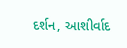દર્શન, આશીર્વાદ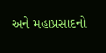અને મહાપ્રસાદનો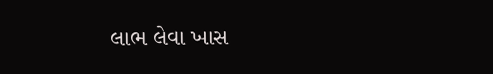લાભ લેવા ખાસ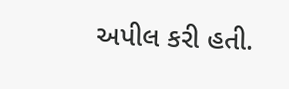અપીલ કરી હતી.